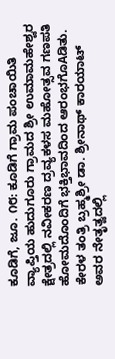ಕೂಡಿಗೆ, ಜೂ. ೧೮: ಕೂಡಿಗೆ ಗ್ರಾಮ ಪಂಚಾಯಿತಿ ವ್ಯಾಪ್ತಿಯ ಹುದುಗೂರು ಗ್ರಾಮದ ಶ್ರೀ ಉಮಾಮಹೇಶ್ವರ ಕ್ಷೇತ್ರದಲ್ಲಿ ನವೀಕರಣ ದ್ರವ್ಯಕಳಸ ಮಹೋತ್ಸವ ಗಣಪತಿ ಹೋಮದೊಂದಿಗೆ ಭಕ್ತಿಭಾವದಿಂದ ಆರಂಭಗೊAಡಿತು.
ಕೇರಳ ತಂತ್ರಿ ಬ್ರಹ್ಮಶ್ರೀ ಡಾ. ಶ್ರೀನಾಥ್ ಕಾರಯಾಟ್ ಅವರ ನೇತೃತ್ವದಲ್ಲಿ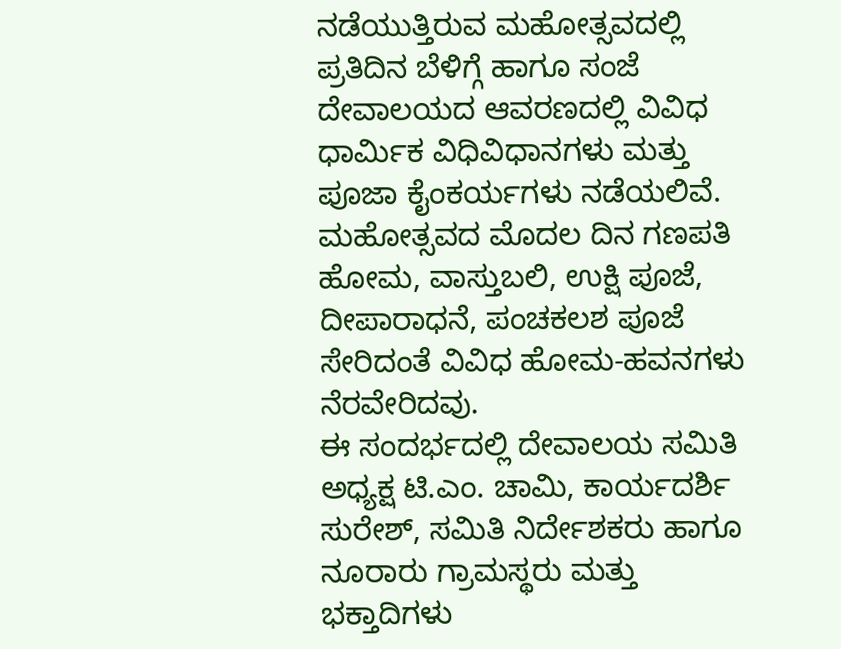ನಡೆಯುತ್ತಿರುವ ಮಹೋತ್ಸವದಲ್ಲಿ ಪ್ರತಿದಿನ ಬೆಳಿಗ್ಗೆ ಹಾಗೂ ಸಂಜೆ ದೇವಾಲಯದ ಆವರಣದಲ್ಲಿ ವಿವಿಧ ಧಾರ್ಮಿಕ ವಿಧಿವಿಧಾನಗಳು ಮತ್ತು ಪೂಜಾ ಕೈಂಕರ್ಯಗಳು ನಡೆಯಲಿವೆ. ಮಹೋತ್ಸವದ ಮೊದಲ ದಿನ ಗಣಪತಿ ಹೋಮ, ವಾಸ್ತುಬಲಿ, ಉಕ್ಷಿ ಪೂಜೆ, ದೀಪಾರಾಧನೆ, ಪಂಚಕಲಶ ಪೂಜೆ ಸೇರಿದಂತೆ ವಿವಿಧ ಹೋಮ-ಹವನಗಳು ನೆರವೇರಿದವು.
ಈ ಸಂದರ್ಭದಲ್ಲಿ ದೇವಾಲಯ ಸಮಿತಿ ಅಧ್ಯಕ್ಷ ಟಿ.ಎಂ. ಚಾಮಿ, ಕಾರ್ಯದರ್ಶಿ ಸುರೇಶ್, ಸಮಿತಿ ನಿರ್ದೇಶಕರು ಹಾಗೂ ನೂರಾರು ಗ್ರಾಮಸ್ಥರು ಮತ್ತು ಭಕ್ತಾದಿಗಳು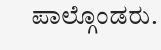ಪಾಲ್ಗೊಂಡರು.